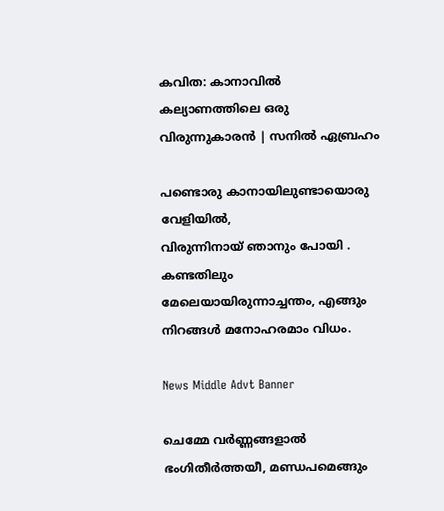കവിത: കാനാവിൽ കല്യാണത്തിലെ ഒരു വിരുന്നുകാരൻ | സനില്‍ ഏബ്രഹം

പണ്ടൊരു കാനായിലുണ്ടായൊരു വേളിയിൽ,
വിരുന്നിനായ് ഞാനും പോയി .
കണ്ടതിലും മേലെയായിരുന്നാച്ചന്തം, എങ്ങും നിറങ്ങൾ മനോഹരമാം വിധം.

News Middle Advt Banner

ചെമ്മേ വർണ്ണങ്ങളാൽ ഭംഗിതീർത്തയീ, മണ്ഡപമെങ്ങും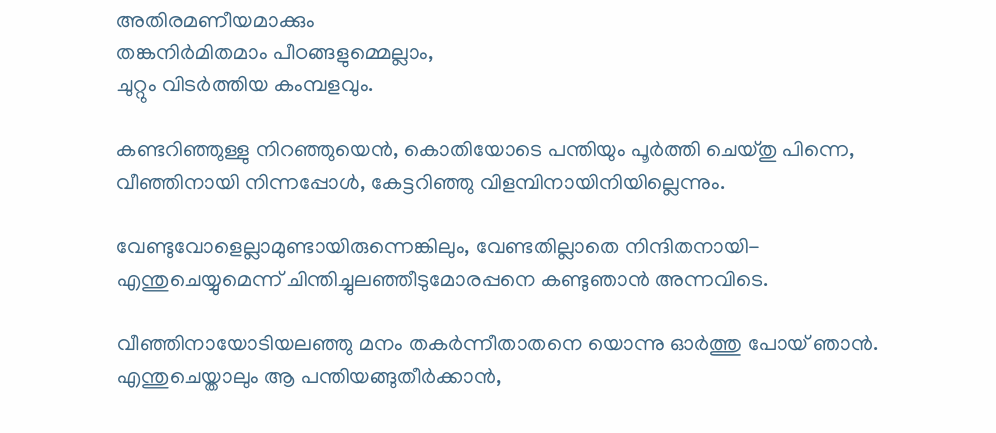അതിരമണീയമാക്കും
തങ്കനിർമിതമാം പീഠങ്ങളുമ്മെല്ലാം,
ചുറ്റും വിടർത്തിയ കംമ്പളവും.

കണ്ടറിഞ്ഞുള്ളു നിറഞ്ഞുയെൻ, കൊതിയോടെ പന്തിയും പൂർത്തി ചെയ്തു പിന്നെ,
വീഞ്ഞിനായി നിന്നപ്പോൾ, കേട്ടറിഞ്ഞു വിളമ്പിനായിനിയില്ലെന്നും.

വേണ്ടുവോളെല്ലാമുണ്ടായിരുന്നെങ്കിലും, വേണ്ടതില്ലാതെ നിന്ദിതനായി-
എന്തുചെയ്യുമെന്ന് ചിന്തിച്ചുലഞ്ഞീടുമോരപ്പനെ കണ്ടുഞാൻ അന്നവിടെ.

വീഞ്ഞിനായോടിയലഞ്ഞു മനം തകർന്നീതാതനെ യൊന്നു ഓർത്തു പോയ്‌ ഞാൻ.
എന്തുചെയ്താലും ആ പന്തിയങ്ങുതീർക്കാൻ,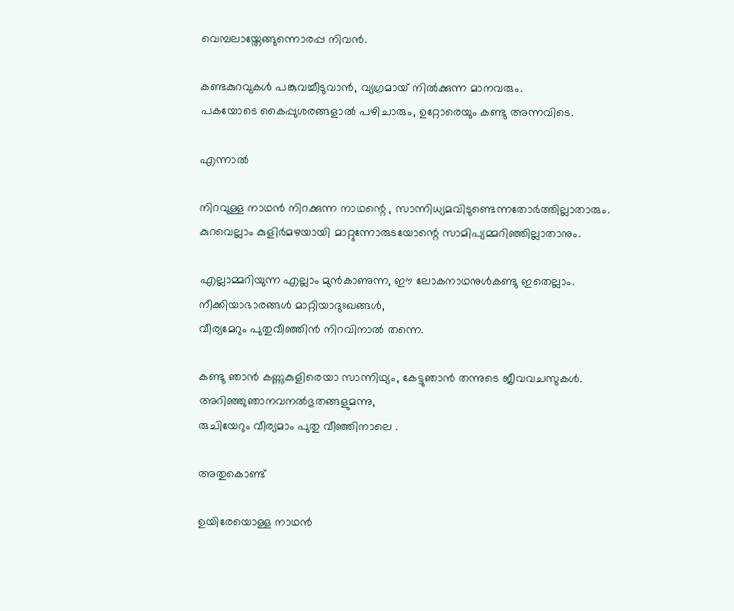വെമ്പലായ്തേങ്ങുന്നൊരപ്പ നിവൻ.

കണ്ടകുറവുകൾ പങ്കുവച്ചീടുവാൻ, വ്യഗ്രമായ് നിൽക്കുന്ന മാനവരും.
പകയോടെ കൈപ്പുശരങ്ങളാൽ പഴിചാരും, ഉറ്റോരെയും കണ്ടു അന്നവിടെ.

എന്നാൽ

നിറവുള്ള നാഥൻ നിറക്കുന്ന നാഥന്റെ , സാന്നിധ്യമവിടുണ്ടെന്നതോർത്തില്ലാതാരും.
കുറവെല്ലാം കുളിർമഴയായി മാറ്റുന്നോരുടയോന്റെ സാമിപ്യമ്മറിഞ്ഞില്ലാതാനും.

എല്ലാമ്മറിയുന്ന എല്ലാം മുൻകാണുന്ന, ഈ ലോകനാഥനുൾകണ്ടു ഇതെല്ലാം.
നീക്കിയാഭാരങ്ങൾ മാറ്റിയാദുഃഖങ്ങൾ,
വീര്യമേറും പുതുവീഞ്ഞിൻ നിറവിനാൽ തന്നെ.

കണ്ടു ഞാൻ കണ്ണുകുളിരെയാ സാന്നിഥ്യം, കേട്ടുഞാൻ തന്നുടെ ജീവവചസുകൾ.
അറിഞ്ഞുഞാനവനൽഭുതങ്ങളുമന്നു,
രുചിയേറും വീര്യമാം പുതു വീഞ്ഞിനാലെ .

അതുകൊണ്ട്

ഉയിരേയൊള്ള നാഥൻ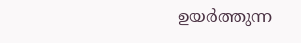ഉയർത്തുന്ന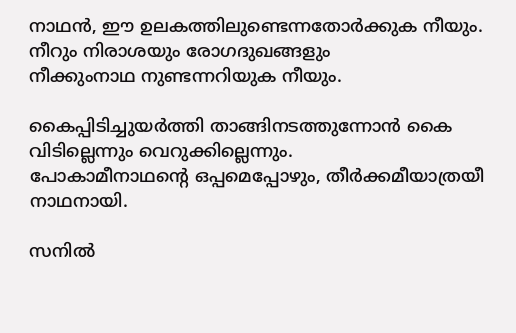നാഥൻ, ഈ ഉലകത്തിലുണ്ടെന്നതോർക്കുക നീയും.
നീറും നിരാശയും രോഗദുഖങ്ങളും
നീക്കുംനാഥ നുണ്ടന്നറിയുക നീയും.

കൈപ്പിടിച്ചുയർത്തി താങ്ങിനടത്തുന്നോൻ കൈ വിടില്ലെന്നും വെറുക്കില്ലെന്നും.
പോകാമീനാഥന്റെ ഒപ്പമെപ്പോഴും, തീർക്കമീയാത്രയീ നാഥനായി.

സനിൽ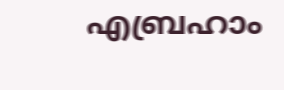എബ്രഹാം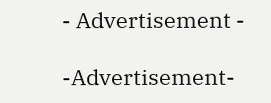- Advertisement -

-Advertisement-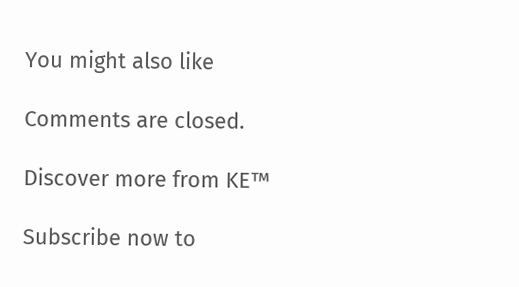You might also like

Comments are closed.

Discover more from KE™

Subscribe now to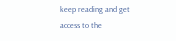keep reading and get access to the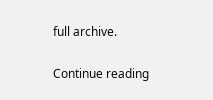full archive.

Continue reading